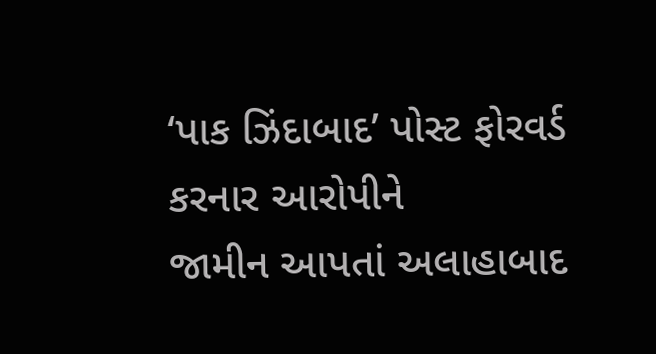‘પાક ઝિંદાબાદ’ પોસ્ટ ફોરવર્ડ કરનાર આરોપીને
જામીન આપતાં અલાહાબાદ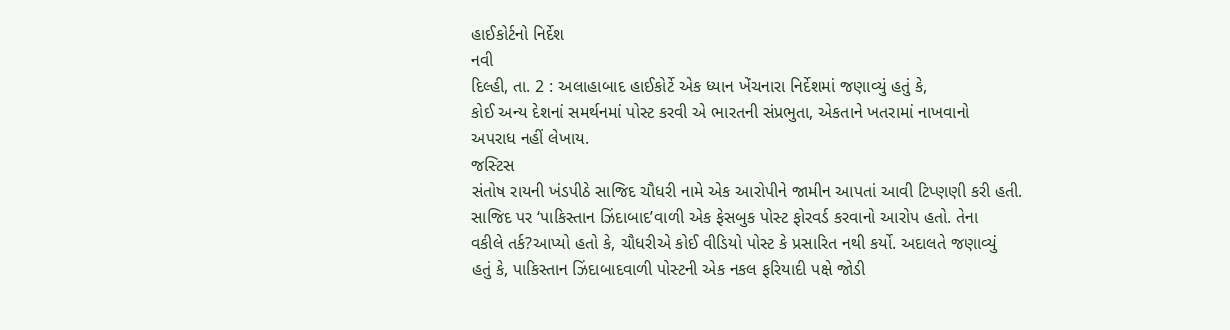હાઈકોર્ટનો નિર્દેશ
નવી
દિલ્હી, તા. 2 : અલાહાબાદ હાઈકોર્ટે એક ધ્યાન ખેંચનારા નિર્દેશમાં જણાવ્યું હતું કે,
કોઈ અન્ય દેશનાં સમર્થનમાં પોસ્ટ કરવી એ ભારતની સંપ્રભુતા, એકતાને ખતરામાં નાખવાનો
અપરાધ નહીં લેખાય.
જસ્ટિસ
સંતોષ રાયની ખંડપીઠે સાજિદ ચૌધરી નામે એક આરોપીને જામીન આપતાં આવી ટિપ્ણણી કરી હતી.
સાજિદ પર ‘પાકિસ્તાન ઝિંદાબાદ’વાળી એક ફેસબુક પોસ્ટ ફોરવર્ડ કરવાનો આરોપ હતો. તેના
વકીલે તર્ક?આપ્યો હતો કે, ચૌધરીએ કોઈ વીડિયો પોસ્ટ કે પ્રસારિત નથી કર્યો. અદાલતે જણાવ્યું
હતું કે, પાકિસ્તાન ઝિંદાબાદવાળી પોસ્ટની એક નકલ ફરિયાદી પક્ષે જોડી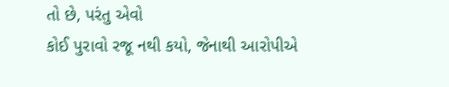તો છે, પરંતુ એવો
કોઈ પુરાવો રજૂ નથી કયો, જેનાથી આરોપીએ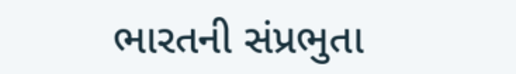ભારતની સંપ્રભુતા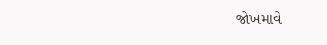જોખમાવે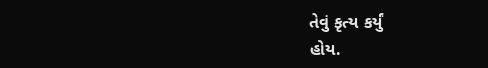તેવું કૃત્ય કર્યું
હોય.